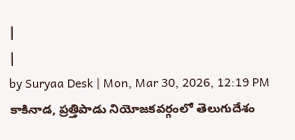|
|
by Suryaa Desk | Mon, Mar 30, 2026, 12:19 PM
కాకినాడ, ప్రత్తిపాడు నియోజకవర్గంలో తెలుగుదేశం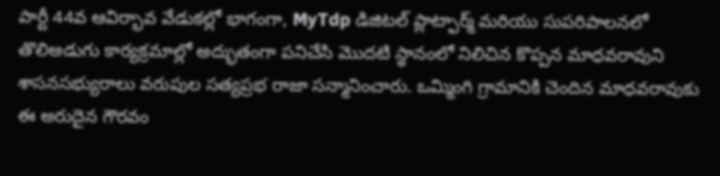పార్టీ 44వ ఆవిర్భావ వేడుకల్లో భాగంగా, MyTdp డిజిటల్ ప్లాట్ఫార్మ్ మరియు సుపరిపాలనలో తొలిఅడుగు కార్యక్రమాల్లో అద్భుతంగా పనిచేసి మొదటి స్థానంలో నిలిచిన కొప్పన మాధవరావుని శాసనసభ్యురాలు వరుపుల సత్యప్రభ రాజా సన్మానించారు. ఒమ్మింగి గ్రామానికి చెందిన మాధవరావుకు ఈ అరుదైన గౌరవం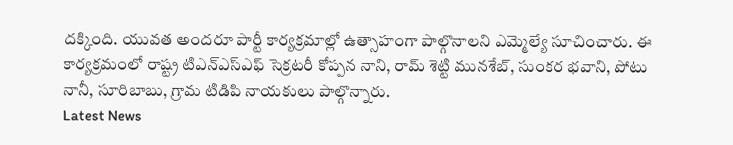దక్కింది. యువత అందరూ పార్టీ కార్యక్రమాల్లో ఉత్సాహంగా పాల్గొనాలని ఎమ్మెల్యే సూచించారు. ఈ కార్యక్రమంలో రాష్ట్ర టిఎన్ఎస్ఎఫ్ సెక్రటరీ కోప్పన నాని, రామ్ శెట్టి మునశేబ్, సుంకర భవాని, పోటు నానీ, సూరిబాబు, గ్రామ టిడిపి నాయకులు పాల్గొన్నారు.
Latest News